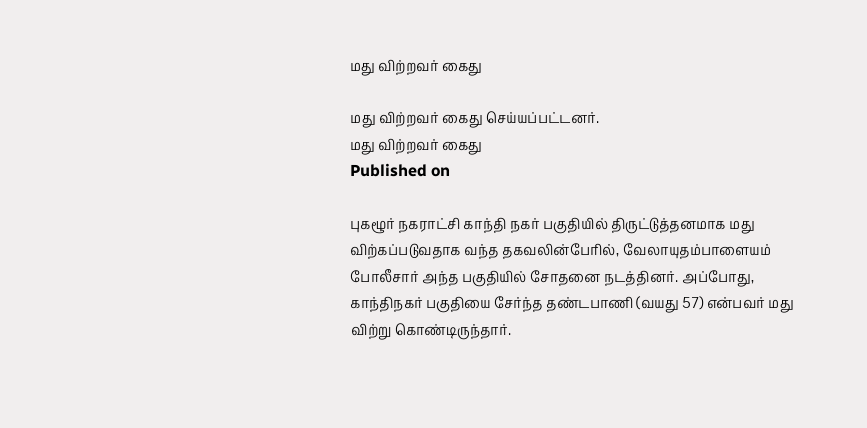மது விற்றவர் கைது

மது விற்றவர் கைது செய்யப்பட்டனர்.
மது விற்றவர் கைது
Published on

புகழூர் நகராட்சி காந்தி நகர் பகுதியில் திருட்டுத்தனமாக மது விற்கப்படுவதாக வந்த தகவலின்பேரில், வேலாயுதம்பாளையம் போலீசார் அந்த பகுதியில் சோதனை நடத்தினர். அப்போது, காந்திநகர் பகுதியை சேர்ந்த தண்டபாணி (வயது 57) என்பவர் மது விற்று கொண்டிருந்தார்.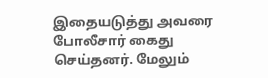இதையடுத்து அவரை போலீசார் கைது செய்தனர். மேலும்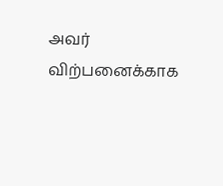அவர் விற்பனைக்காக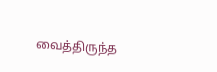வைத்திருந்த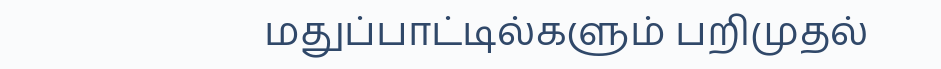மதுப்பாட்டில்களும் பறிமுதல்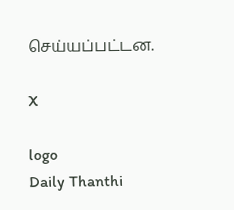செய்யப்பட்டன.

X

logo
Daily Thanthi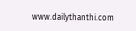www.dailythanthi.com